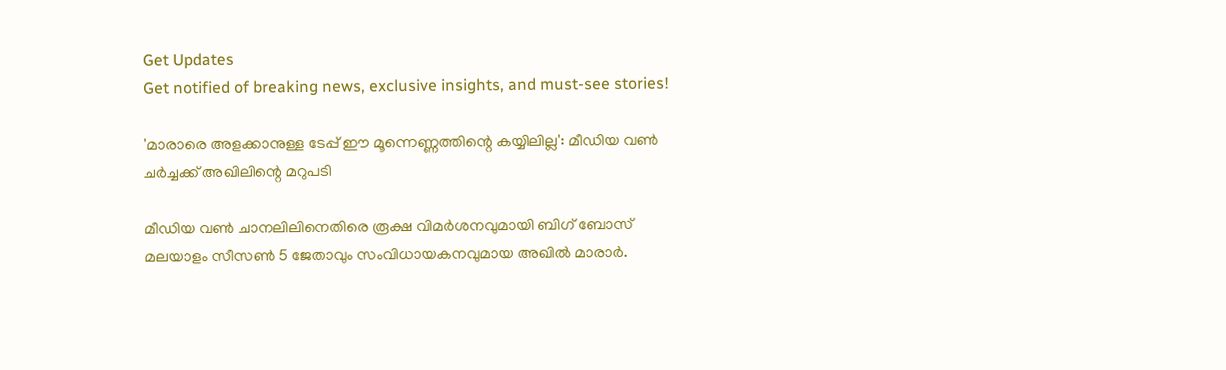Get Updates
Get notified of breaking news, exclusive insights, and must-see stories!

'മാരാരെ അളക്കാനുള്ള ടേപ്പ് ഈ മൂന്നെണ്ണത്തിന്റെ കയ്യിലില്ല': മീഡിയ വണ്‍ ചർച്ചക്ക് അഖിലിന്റെ മറുപടി

മീഡിയ വണ്‍ ചാനലിലിനെതിരെ രൂക്ഷ വിമർശനവുമായി ബിഗ് ബോസ് മലയാളം സീസണ്‍ 5 ജേതാവും സംവിധായകനവുമായ അഖില്‍ മാരാർ.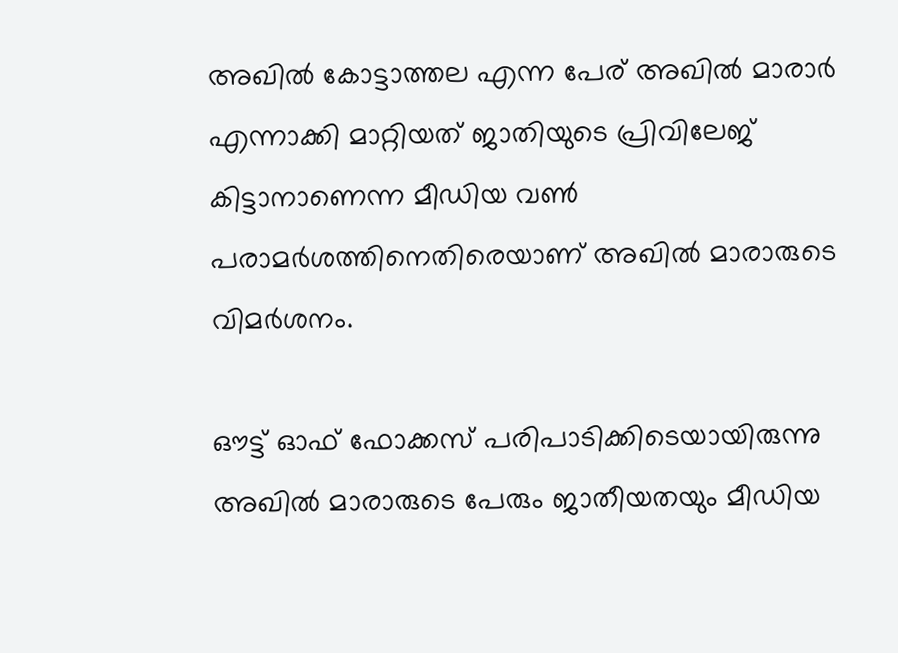അഖില്‍ കോട്ടാത്തല എന്ന പേര് അഖില്‍ മാരാർ എന്നാക്കി മാറ്റിയത് ജാതിയുടെ പ്രിവിലേജ് കിട്ടാനാണെന്ന മീഡിയ വണ്‍ പരാമർശത്തിനെതിരെയാണ് അഖില്‍ മാരാരുടെ വിമർശനം.

ഔട്ട് ഓഫ് ഫോക്കസ് പരിപാടിക്കിടെയായിരുന്നു അഖില്‍ മാരാരുടെ പേരും ജാതീയതയും മീഡിയ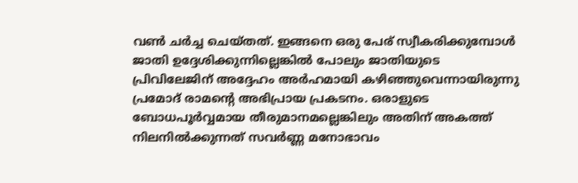വണ്‍ ചർച്ച ചെയ്തത്. ഇങ്ങനെ ഒരു പേര് സ്വീകരിക്കുമ്പോള്‍ ജാതി ഉദ്ദേശിക്കുന്നില്ലെങ്കില്‍ പോലും ജാതിയുടെ പ്രിവിലേജിന് അദ്ദേഹം അർഹമായി കഴിഞ്ഞുവെന്നായിരുന്നു പ്രമോദ് രാമന്റെ അഭിപ്രായ പ്രകടനം. ഒരാളുടെ ബോധപൂർവ്വമായ തീരുമാനമല്ലെങ്കിലും അതിന് അകത്ത് നിലനില്‍ക്കുന്നത് സവർണ്ണ മനോഭാവം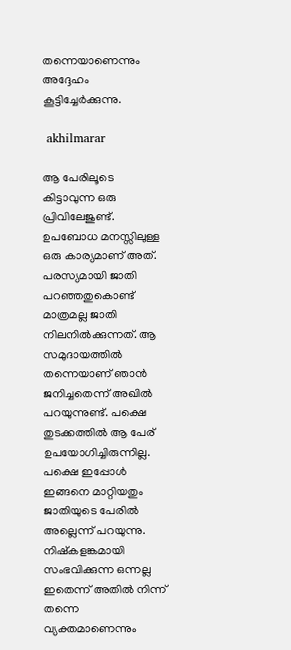തന്നെയാണെന്നും അദ്ദേഹം കൂട്ടിച്ചേർക്കുന്നു.

 akhilmarar

ആ പേരിലൂടെ കിട്ടാവുന്ന ഒരു പ്രിവിലേജുണ്ട്. ഉപബോധ മനസ്സിലുള്ള ഒരു കാര്യമാണ് അത്. പരസ്യമായി ജാതി പറഞ്ഞതുകൊണ്ട് മാത്രമല്ല ജാതി നിലനില്‍ക്കുന്നത്. ആ സമുദായത്തില്‍ തന്നെയാണ് ഞാന്‍ ജനിച്ചതെന്ന് അഖില്‍ പറയുന്നുണ്ട്. പക്ഷെ തുടക്കത്തില്‍ ആ പേര് ഉപയോഗിച്ചിരുന്നില്ല. പക്ഷെ ഇപ്പോള്‍ ഇങ്ങനെ മാറ്റിയതും ജാതിയുടെ പേരില്‍ അല്ലെന്ന് പറയുന്നു. നിഷ്കളങ്കമായി സംഭവിക്കുന്ന ഒന്നല്ല ഇതെന്ന് അതില്‍ നിന്ന് തന്നെ വ്യക്തമാണെന്നും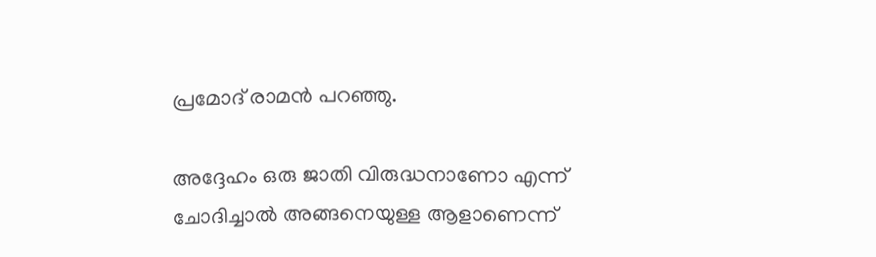പ്രമോദ് രാമന്‍ പറഞ്ഞു.

അദ്ദേഹം ഒരു ജാതി വിരുദ്ധനാണോ എന്ന് ചോദിച്ചാല്‍ അങ്ങനെയുള്ള ആളാണെന്ന്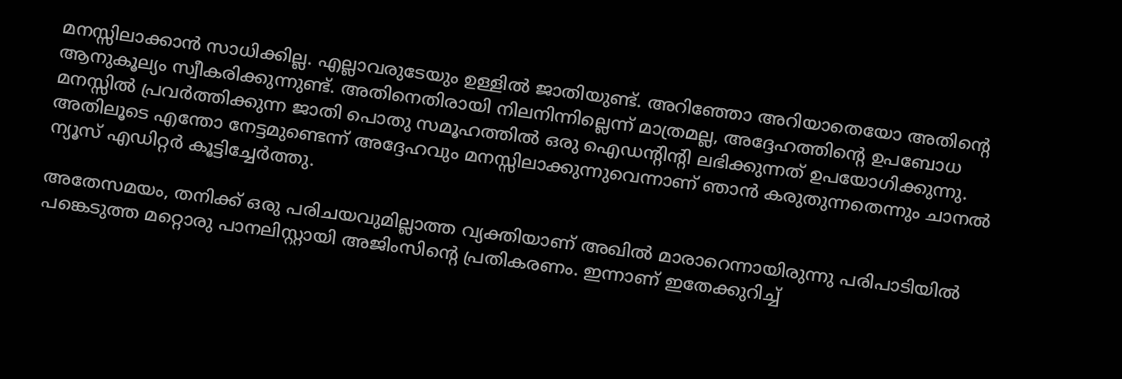മനസ്സിലാക്കാന്‍ സാധിക്കില്ല. എല്ലാവരുടേയും ഉള്ളില്‍ ജാതിയുണ്ട്. അറിഞ്ഞോ അറിയാതെയോ അതിന്റെ ആനുകൂല്യം സ്വീകരിക്കുന്നുണ്ട്. അതിനെതിരായി നിലനിന്നില്ലെന്ന് മാത്രമല്ല, അദ്ദേഹത്തിന്റെ ഉപബോധ മനസ്സില്‍ പ്രവർത്തിക്കുന്ന ജാതി പൊതു സമൂഹത്തില്‍ ഒരു ഐഡന്റിന്റി ലഭിക്കുന്നത് ഉപയോഗിക്കുന്നു. അതിലൂടെ എന്തോ നേട്ടമുണ്ടെന്ന് അദ്ദേഹവും മനസ്സിലാക്കുന്നുവെന്നാണ് ഞാന്‍ കരുതുന്നതെന്നും ചാനല്‍ ന്യൂസ് എഡിറ്റർ കൂട്ടിച്ചേർത്തു.

അതേസമയം, തനിക്ക് ഒരു പരിചയവുമില്ലാത്ത വ്യക്തിയാണ് അഖില്‍ മാരാറെന്നായിരുന്നു പരിപാടിയില്‍ പങ്കെടുത്ത മറ്റൊരു പാനലിസ്റ്റായി അജിംസിന്റെ പ്രതികരണം. ഇന്നാണ് ഇതേക്കുറിച്ച്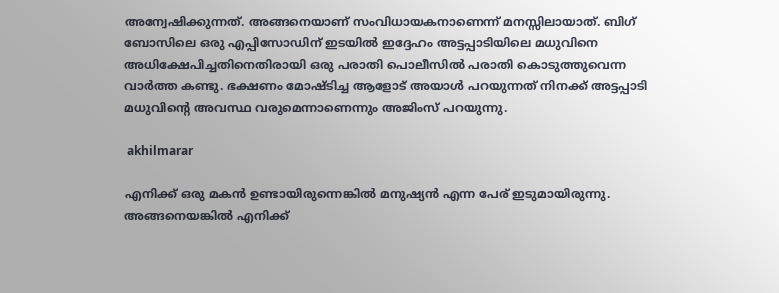അന്വേഷിക്കുന്നത്. അങ്ങനെയാണ് സംവിധായകനാണെന്ന് മനസ്സിലായാത്. ബിഗ് ബോസിലെ ഒരു എപ്പിസോഡിന് ഇടയില്‍ ഇദ്ദേഹം അട്ടപ്പാടിയിലെ മധുവിനെ അധിക്ഷേപിച്ചതിനെതിരായി ഒരു പരാതി പൊലീസില്‍ പരാതി കൊടുത്തുവെന്ന വാർത്ത കണ്ടു. ഭക്ഷണം മോഷ്ടിച്ച ആളോട് അയാള്‍ പറയുന്നത് നിനക്ക് അട്ടപ്പാടി മധുവിന്റെ അവസ്ഥ വരുമെന്നാണെന്നും അജിംസ് പറയുന്നു.

 akhilmarar

എനിക്ക് ഒരു മകന്‍ ഉണ്ടായിരുന്നെങ്കില്‍ മനുഷ്യന്‍ എന്ന പേര് ഇടുമായിരുന്നു. അങ്ങനെയങ്കില്‍ എനിക്ക്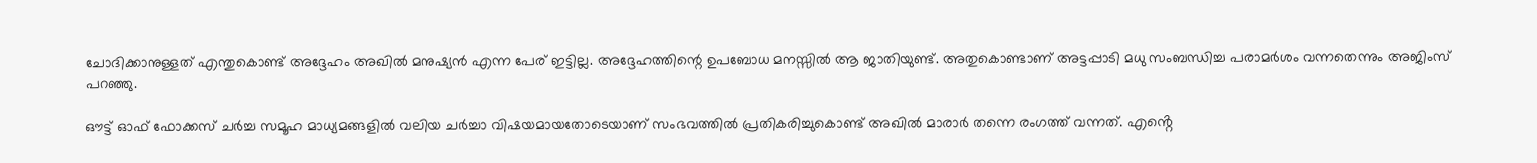ചോദിക്കാനുള്ളത് എന്തുകൊണ്ട് അദ്ദേഹം അഖില്‍ മനുഷ്യന്‍ എന്ന പേര് ഇട്ടില്ല. അദ്ദേഹത്തിന്റെ ഉപബോധ മനസ്സില്‍ ആ ജാതിയുണ്ട്. അതുകൊണ്ടാണ് അട്ടപ്പാടി മധു സംബന്ധിച്ച പരാമർശം വന്നതെന്നും അജിംസ് പറഞ്ഞു.

ഔട്ട് ഓഫ് ഫോക്കസ് ചർച്ച സമൂഹ മാധ്യമങ്ങളില്‍ വലിയ ചർച്ചാ വിഷയമായതോടെയാണ് സംഭവത്തില്‍ പ്രതികരിച്ചുകൊണ്ട് അഖില്‍ മാരാർ തന്നെ രംഗത്ത് വന്നത്. എൻ്റെ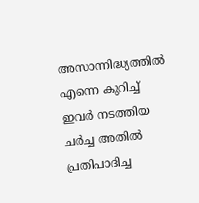അസാന്നിദ്ധ്യത്തിൽ എന്നെ കുറിച്ച് ഇവർ നടത്തിയ ചർച്ച അതിൽ പ്രതിപാദിച്ച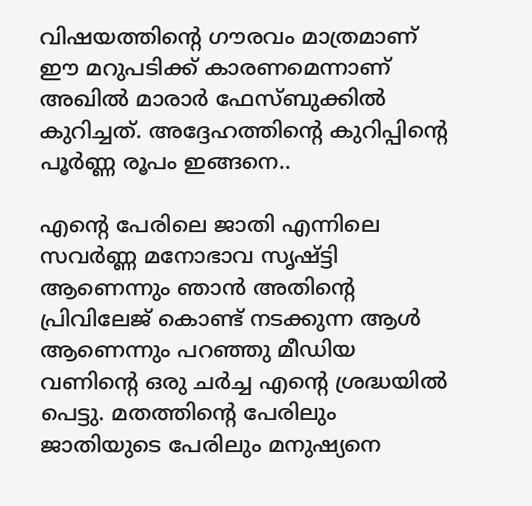വിഷയത്തിൻ്റെ ഗൗരവം മാത്രമാണ് ഈ മറുപടിക്ക് കാരണമെന്നാണ് അഖില്‍ മാരാർ ഫേസ്ബുക്കില്‍ കുറിച്ചത്. അദ്ദേഹത്തിന്റെ കുറിപ്പിന്റെ പൂർണ്ണ രൂപം ഇങ്ങനെ..

എൻ്റെ പേരിലെ ജാതി എന്നിലെ സവർണ്ണ മനോഭാവ സൃഷ്ട്ടി ആണെന്നും ഞാൻ അതിൻ്റെ പ്രിവിലേജ് കൊണ്ട് നടക്കുന്ന ആൾ ആണെന്നും പറഞ്ഞു മീഡിയ വണിൻ്റെ ഒരു ചർച്ച എൻ്റെ ശ്രദ്ധയിൽ പെട്ടു. മതത്തിൻ്റെ പേരിലും ജാതിയുടെ പേരിലും മനുഷ്യനെ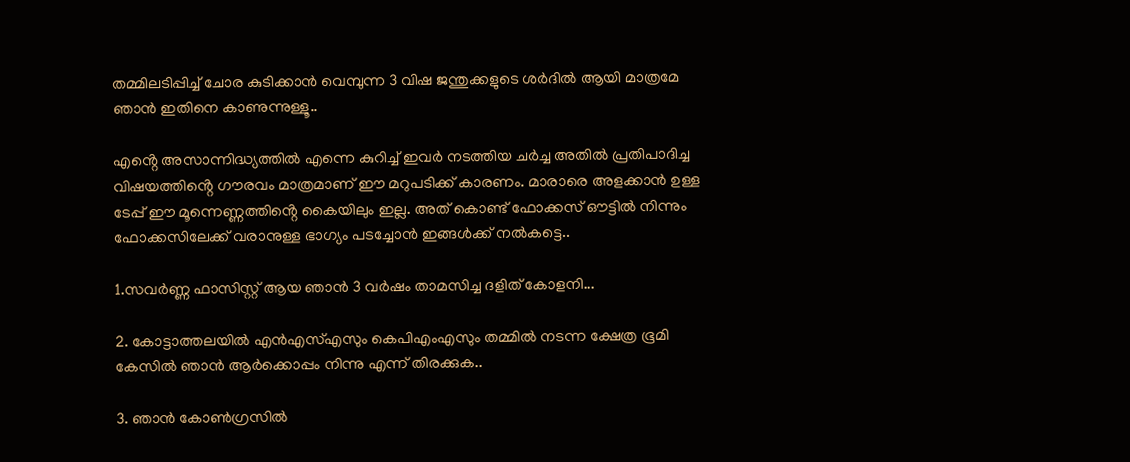തമ്മിലടിപ്പിച്ച് ചോര കുടിക്കാൻ വെമ്പുന്ന 3 വിഷ ജന്തുക്കളുടെ ശർദിൽ ആയി മാത്രമേ ഞാൻ ഇതിനെ കാണുന്നുള്ളൂ..

എൻ്റെ അസാന്നിദ്ധ്യത്തിൽ എന്നെ കുറിച്ച് ഇവർ നടത്തിയ ചർച്ച അതിൽ പ്രതിപാദിച്ച വിഷയത്തിൻ്റെ ഗൗരവം മാത്രമാണ് ഈ മറുപടിക്ക് കാരണം. മാരാരെ അളക്കാൻ ഉള്ള ടേപ്പ് ഈ മൂന്നെണ്ണത്തിൻ്റെ കൈയിലും ഇല്ല. അത് കൊണ്ട് ഫോക്കസ് ഔട്ടിൽ നിന്നും ഫോക്കസിലേക്ക് വരാനുള്ള ഭാഗ്യം പടച്ചോൻ ഇങ്ങൾക്ക് നൽകട്ടെ..

1.സവർണ്ണ ഫാസിസ്റ്റ് ആയ ഞാൻ 3 വർഷം താമസിച്ച ദളിത് കോളനി...

2. കോട്ടാത്തലയിൽ എൻഎസ്എസും കെപിഎംഎസും തമ്മിൽ നടന്ന ക്ഷേത്ര ഭൂമി കേസിൽ ഞാൻ ആർക്കൊപ്പം നിന്നു എന്ന് തിരക്കുക..

3. ഞാൻ കോൺഗ്രസിൽ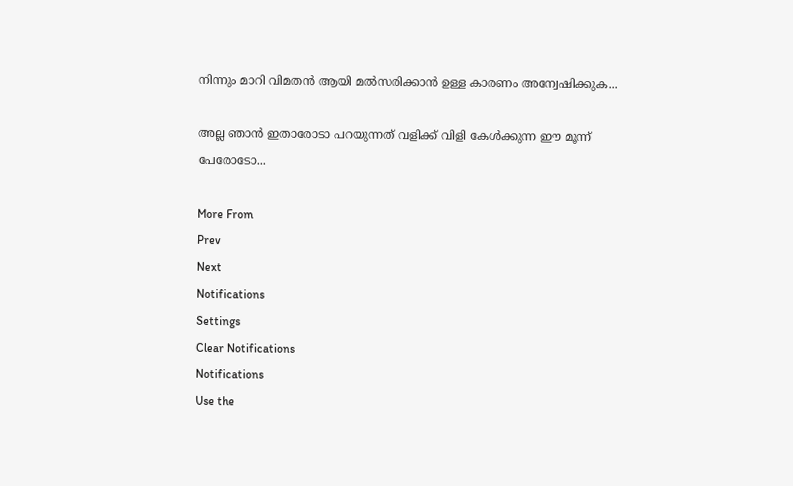നിന്നും മാറി വിമതൻ ആയി മൽസരിക്കാൻ ഉള്ള കാരണം അന്വേഷിക്കുക...

അല്ല ഞാൻ ഇതാരോടാ പറയുന്നത് വളിക്ക് വിളി കേൾക്കുന്ന ഈ മൂന്ന് പേരോടോ...

More From
Prev
Next
Notifications
Settings
Clear Notifications
Notifications
Use the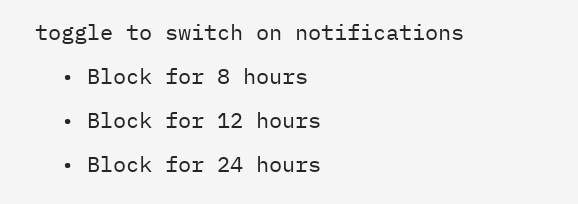toggle to switch on notifications
  • Block for 8 hours
  • Block for 12 hours
  • Block for 24 hours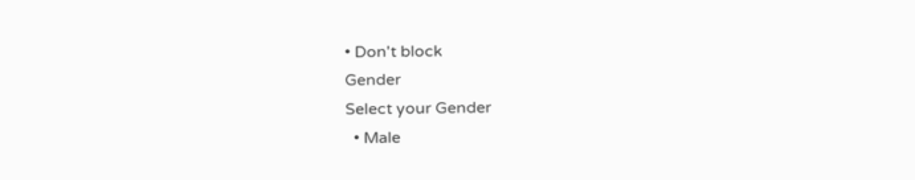• Don't block
Gender
Select your Gender
  • Male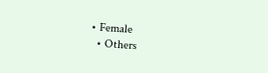• Female
  • Others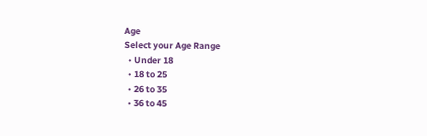Age
Select your Age Range
  • Under 18
  • 18 to 25
  • 26 to 35
  • 36 to 45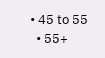• 45 to 55
  • 55+